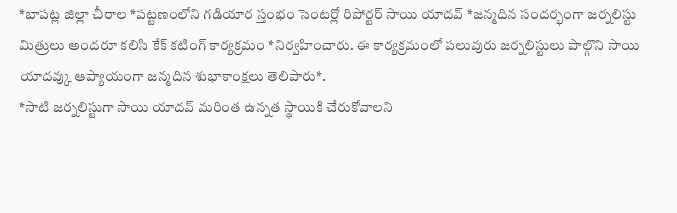*బాపట్ల జిల్లా చీరాల *పట్టణంలోని గడియార స్తంభం సెంటర్లో రిపోర్టర్ సాయి యాదవ్ *జన్మదిన సందర్భంగా జర్నలిస్టు మిత్రులు అందరూ కలిసి కేక్ కటింగ్ కార్యక్రమం *నిర్వహించారు. ఈ కార్యక్రమంలో పలువురు జర్నలిస్టులు పాల్గొని సాయి యాదవ్కు ఆప్యాయంగా జన్మదిన శుభాకాంక్షలు తెలిపారు*.
*సాటి జర్నలిస్టుగా సాయి యాదవ్ మరింత ఉన్నత స్థాయికి చేరుకోవాలని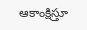ఆకాంక్షిస్తూ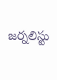జర్నలిస్టు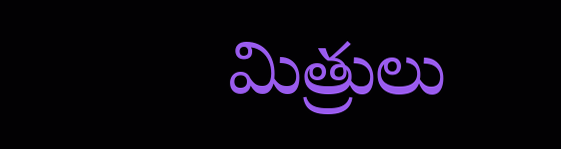మిత్రులు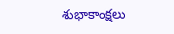శుభాకాంక్షలు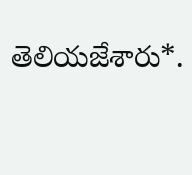తెలియజేశారు*.